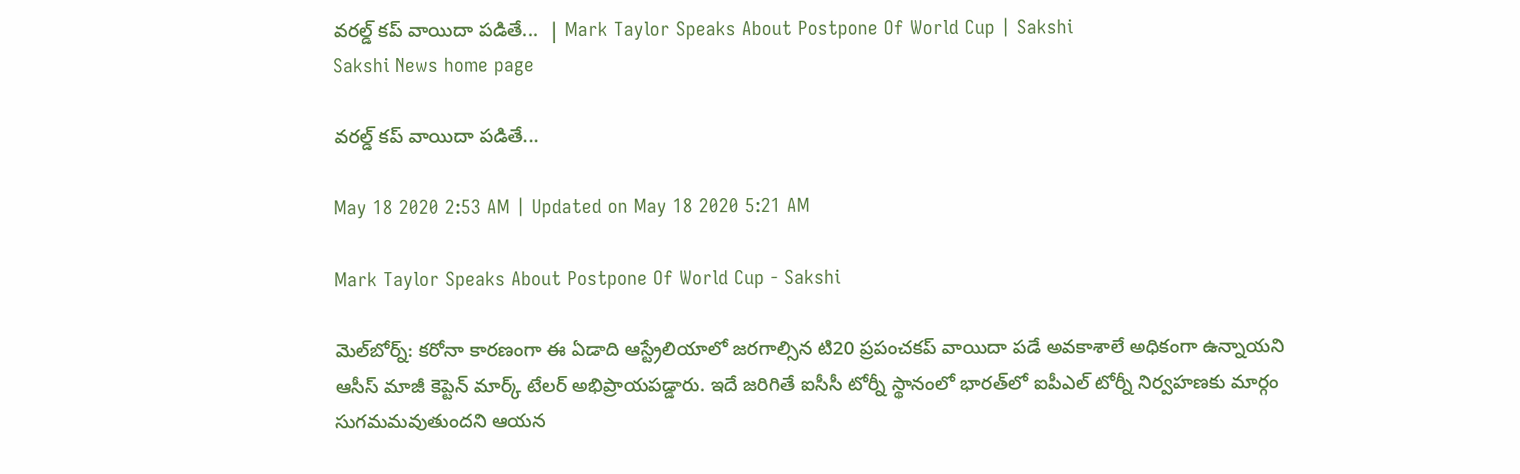వరల్డ్‌ కప్‌ వాయిదా పడితే...  | Mark Taylor Speaks About Postpone Of World Cup | Sakshi
Sakshi News home page

వరల్డ్‌ కప్‌ వాయిదా పడితే...

May 18 2020 2:53 AM | Updated on May 18 2020 5:21 AM

Mark Taylor Speaks About Postpone Of World Cup - Sakshi

మెల్‌బోర్న్‌: కరోనా కారణంగా ఈ ఏడాది ఆస్ట్రేలియాలో జరగాల్సిన టి20 ప్రపంచకప్‌ వాయిదా పడే అవకాశాలే అధికంగా ఉన్నాయని ఆసీస్‌ మాజీ కెప్టెన్‌ మార్క్‌ టేలర్‌ అభిప్రాయపడ్డారు. ఇదే జరిగితే ఐసీసీ టోర్నీ స్థానంలో భారత్‌లో ఐపీఎల్‌ టోర్నీ నిర్వహణకు మార్గం సుగమమవుతుందని ఆయన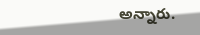అన్నారు.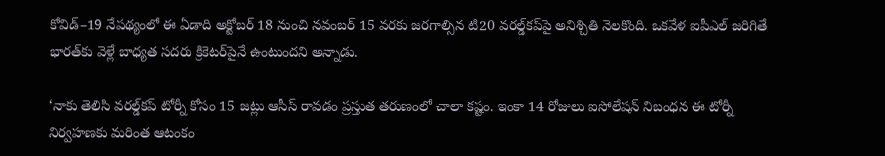కోవిడ్‌–19 నేపథ్యంలో ఈ ఏడాది అక్టోబర్‌ 18 నుంచి నవంబర్‌ 15 వరకు జరగాల్సిన టి20 వరల్డ్‌కప్‌పై అనిశ్చితి నెలకొంది. ఒకవేళ ఐపీఎల్‌ జరిగితే భారత్‌కు వెళ్లే బాధ్యత సదరు క్రికెటర్‌పైనే ఉంటుందని అన్నాడు.

‘నాకు తెలిసి వరల్డ్‌కప్‌ టోర్నీ కోసం 15 జట్లు ఆసీస్‌ రావడం ప్రస్తుత తరుణంలో చాలా కష్టం. ఇంకా 14 రోజులు ఐసోలేషన్‌ నిబంధన ఈ టోర్నీ నిర్వహణకు మరింత ఆటంకం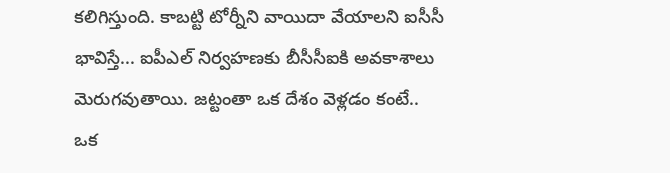కలిగిస్తుంది. కాబట్టి టోర్నీని వాయిదా వేయాలని ఐసీసీ భావిస్తే... ఐపీఎల్‌ నిర్వహణకు బీసీసీఐకి అవకాశాలు మెరుగవుతాయి. జట్టంతా ఒక దేశం వెళ్లడం కంటే.. ఒక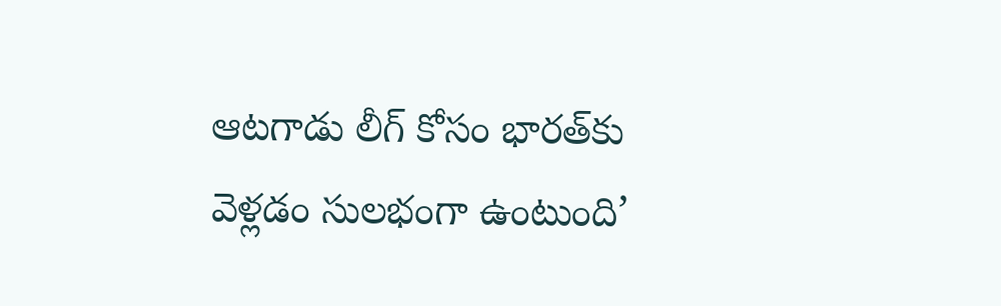ఆటగాడు లీగ్‌ కోసం భారత్‌కు వెళ్లడం సులభంగా ఉంటుంది’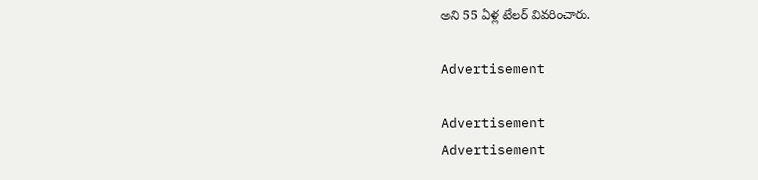అని 55 ఏళ్ల టేలర్‌ వివరించారు.

Advertisement

Advertisement
Advertisement